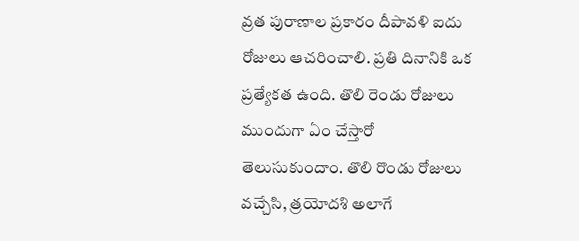వ్రత పురాణాల ప్రకారం దీపావళి ఐదు రోజులు ఆచరించాలి. ప్రతి దినానికి ఒక ప్రత్యేకత ఉంది. తొలి రెండు రోజులు ముందుగా ఏం చేస్తారో తెలుసుకుందాం. తొలి రొండు రోజులు వచ్చేసి, త్రయోదశి అలాగే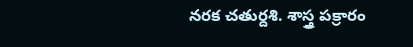నరక చతుర్దశి. శాస్త్ర పక్రారం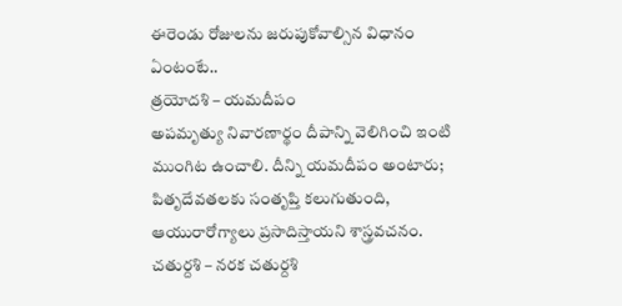ఈరెండు రోజులను జరుపుకోవాల్సిన విధానం ఏంటంటే..
త్రయోదశి – యమదీపం
అపమృత్యు నివారణార్థం దీపాన్ని వెలిగించి ఇంటి ముంగిట ఉంచాలి. దీన్ని యమదీపం అంటారు; పితృదేవతలకు సంతృప్తి కలుగుతుంది, ఆయురారోగ్యాలు ప్రసాదిస్తాయని శాస్త్రవచనం.
చతుర్దశి – నరక చతుర్దశి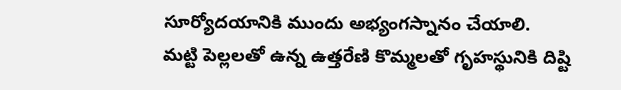సూర్యోదయానికి ముందు అభ్యంగస్నానం చేయాలి.
మట్టి పెల్లలతో ఉన్న ఉత్తరేణి కొమ్మలతో గృహస్థునికి దిష్టి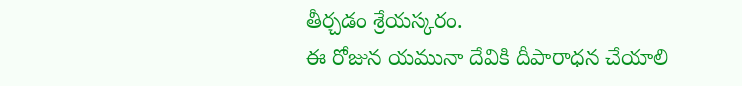తీర్చడం శ్రేయస్కరం.
ఈ రోజున యమునా దేవికి దీపారాధన చేయాలి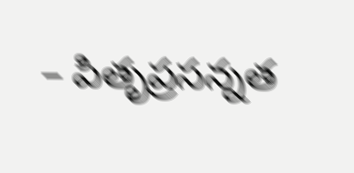– పితృప్రసన్నత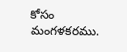కోసం మంగళకరము.